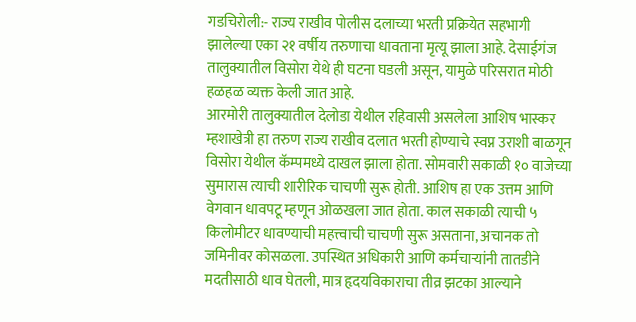गडचिरोली:- राज्य राखीव पोलीस दलाच्या भरती प्रक्रियेत सहभागी झालेल्या एका २१ वर्षीय तरुणाचा धावताना मृत्यू झाला आहे. देसाईगंज तालुक्यातील विसोरा येथे ही घटना घडली असून, यामुळे परिसरात मोठी हळहळ व्यक्त केली जात आहे.
आरमोरी तालुक्यातील देलोडा येथील रहिवासी असलेला आशिष भास्कर म्हशाखेत्री हा तरुण राज्य राखीव दलात भरती होण्याचे स्वप्न उराशी बाळगून विसोरा येथील कॅम्पमध्ये दाखल झाला होता. सोमवारी सकाळी १० वाजेच्या सुमारास त्याची शारीरिक चाचणी सुरू होती. आशिष हा एक उत्तम आणि वेगवान धावपटू म्हणून ओळखला जात होता. काल सकाळी त्याची ५ किलोमीटर धावण्याची महत्त्वाची चाचणी सुरू असताना, अचानक तो जमिनीवर कोसळला. उपस्थित अधिकारी आणि कर्मचाऱ्यांनी तातडीने मदतीसाठी धाव घेतली, मात्र हृदयविकाराचा तीव्र झटका आल्याने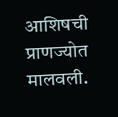आशिषची प्राणज्योत मालवली.